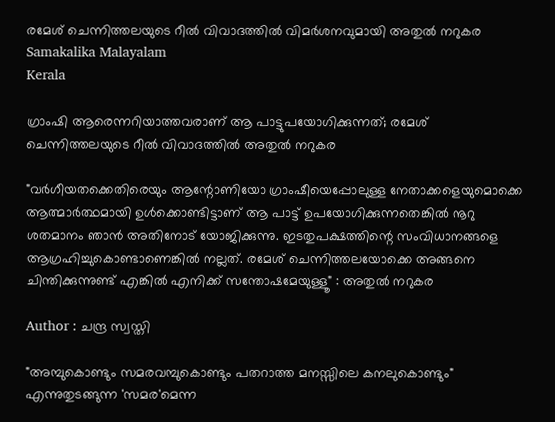രമേശ് ചെന്നിത്തലയുടെ റീൽ വിവാദത്തിൽ വിമർശനവുമായി അതുൽ നറുകര Samakalika Malayalam
Kerala

ഗ്രാംഷി ആരെന്നറിയാത്തവരാണ് ആ പാട്ടുപയോഗിക്കുന്നത്; രമേശ് ചെന്നിത്തലയുടെ റീൽ വിവാദത്തിൽ അതുൽ നറുകര

"വർഗീയതക്കെതിരെയും ആന്റോണിയോ ഗ്രാംഷീയെപ്പോലുള്ള നേതാക്കളെയുമൊക്കെ ആത്മാർത്ഥമായി ഉൾക്കൊണ്ടിട്ടാണ് ആ പാട്ട് ഉപയോഗിക്കുന്നതെങ്കിൽ നൂറു ശതമാനം ഞാൻ അതിനോട് യോജിക്കുന്നു. ഇടതുപക്ഷത്തിന്റെ സംവിധാനങ്ങളെ ആഗ്രഹിച്ചുകൊണ്ടാണെങ്കിൽ നല്ലത്. രമേശ് ചെന്നിത്തലയോക്കെ അങ്ങനെ ചിന്തിക്കുന്നുണ്ട് എങ്കിൽ എനിക്ക് സന്തോഷമേയുള്ളൂ" : അതുൽ നറുകര

Author : ചന്ദ്ര സ്വസ്തി

"അമ്പുകൊണ്ടും സമരവമ്പുകൊണ്ടും പതറാത്ത മനസ്സിലെ കനലുകൊണ്ടും" എന്നുതുടങ്ങുന്ന 'സമര'മെന്ന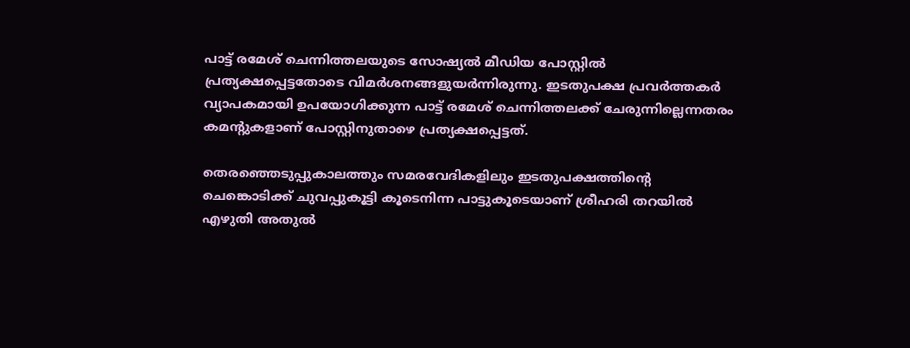പാട്ട് രമേശ് ചെന്നിത്തലയുടെ സോഷ്യൽ മീഡിയ പോസ്റ്റിൽ പ്രത്യക്ഷപ്പെട്ടതോടെ വിമർശനങ്ങളുയർന്നിരുന്നു. ഇടതുപക്ഷ പ്രവർത്തകർ വ്യാപകമായി ഉപയോഗിക്കുന്ന പാട്ട് രമേശ് ചെന്നിത്തലക്ക് ചേരുന്നില്ലെന്നതരം കമന്റുകളാണ് പോസ്റ്റിനുതാഴെ പ്രത്യക്ഷപ്പെട്ടത്.

തെരഞ്ഞെടുപ്പുകാലത്തും സമരവേദികളിലും ഇടതുപക്ഷത്തിന്റെ ചെങ്കൊടിക്ക് ചുവപ്പുകൂട്ടി കൂടെനിന്ന പാട്ടുകൂടെയാണ് ശ്രീഹരി തറയിൽ എഴുതി അതുൽ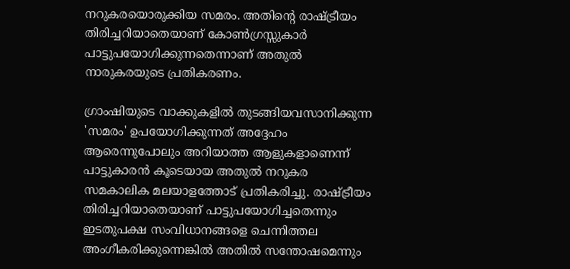നറുകരയൊരുക്കിയ സമരം. അതിന്റെ രാഷ്ട്രീയം തിരിച്ചറിയാതെയാണ് കോൺഗ്രസ്സുകാർ പാട്ടുപയോഗിക്കുന്നതെന്നാണ് അതുൽ നാരുകരയുടെ പ്രതികരണം.

ഗ്രാംഷിയുടെ വാക്കുകളിൽ തുടങ്ങിയവസാനിക്കുന്ന 'സമരം' ഉപയോഗിക്കുന്നത് അദ്ദേഹം ആരെന്നുപോലും അറിയാത്ത ആളുകളാണെന്ന് പാട്ടുകാരൻ കൂടെയായ അതുൽ നറുകര സമകാലിക മലയാളത്തോട് പ്രതികരിച്ചു. രാഷ്ട്രീയം തിരിച്ചറിയാതെയാണ് പാട്ടുപയോഗിച്ചതെന്നും ഇടതുപക്ഷ സംവിധാനങ്ങളെ ചെന്നിത്തല അംഗീകരിക്കുന്നെങ്കിൽ അതിൽ സന്തോഷമെന്നും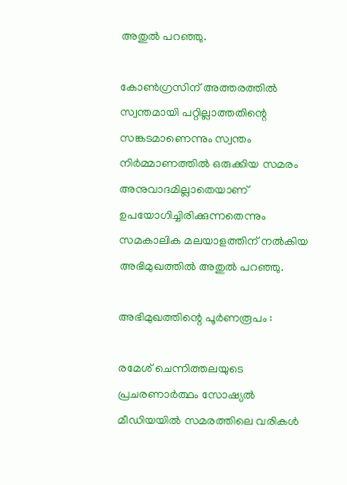അതുൽ പറഞ്ഞു.

കോൺഗ്രസിന് അത്തരത്തിൽ സ്വന്തമായി പറ്റില്ലാത്തതിന്റെ സങ്കടമാണെന്നും സ്വന്തം നിർമ്മാണത്തിൽ ഒരുക്കിയ സമരം അനുവാദമില്ലാതെയാണ് ഉപയോഗിച്ചിരിക്കുന്നതെന്നും സമകാലിക മലയാളത്തിന് നൽകിയ അഭിമുഖത്തിൽ അതുൽ പറഞ്ഞു.

അഭിമുഖത്തിന്റെ പൂർണരൂപം :

രമേശ് ചെന്നിത്തലയുടെ പ്രചരണാർത്ഥം സോഷ്യൽ മീഡിയയിൽ സമരത്തിലെ വരികൾ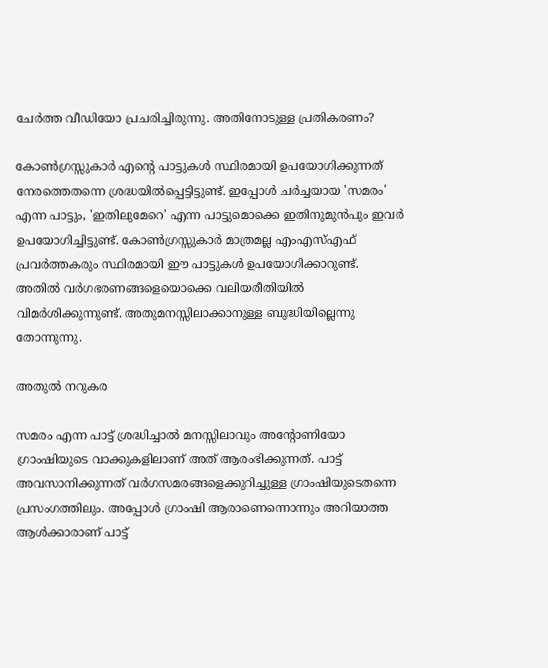ചേർത്ത വീഡിയോ പ്രചരിച്ചിരുന്നു. അതിനോടുള്ള പ്രതികരണം?

കോൺഗ്രസ്സുകാർ എന്റെ പാട്ടുകൾ സ്ഥിരമായി ഉപയോഗിക്കുന്നത് നേരത്തെതന്നെ ശ്രദ്ധയിൽപ്പെട്ടിട്ടുണ്ട്. ഇപ്പോൾ ചർച്ചയായ 'സമരം' എന്ന പാട്ടും, 'ഇതിലുമേറെ' എന്ന പാട്ടുമൊക്കെ ഇതിനുമുൻപും ഇവർ ഉപയോഗിച്ചിട്ടുണ്ട്. കോൺഗ്രസ്സുകാർ മാത്രമല്ല എംഎസ്എഫ് പ്രവർത്തകരും സ്ഥിരമായി ഈ പാട്ടുകൾ ഉപയോഗിക്കാറുണ്ട്. അതിൽ വർഗഭരണങ്ങളെയൊക്കെ വലിയരീതിയിൽ വിമർശിക്കുന്നുണ്ട്. അതുമനസ്സിലാക്കാനുള്ള ബുദ്ധിയില്ലെന്നു തോന്നുന്നു.

അതുൽ നറുകര

സമരം എന്ന പാട്ട് ശ്രദ്ധിച്ചാൽ മനസ്സിലാവും അന്റോണിയോ ഗ്രാംഷിയുടെ വാക്കുകളിലാണ് അത് ആരംഭിക്കുന്നത്. പാട്ട് അവസാനിക്കുന്നത് വർഗസമരങ്ങളെക്കുറിച്ചുള്ള ഗ്രാംഷിയുടെതന്നെ പ്രസംഗത്തിലും. അപ്പോൾ ഗ്രാംഷി ആരാണെന്നൊന്നും അറിയാത്ത ആൾക്കാരാണ് പാട്ട്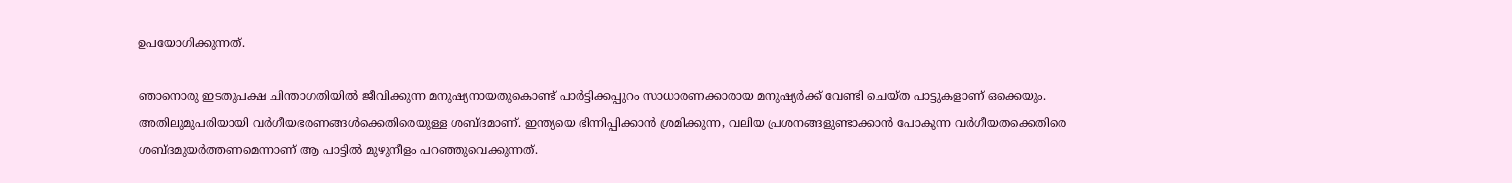ഉപയോഗിക്കുന്നത്.

ഞാനൊരു ഇടതുപക്ഷ ചിന്താഗതിയിൽ ജീവിക്കുന്ന മനുഷ്യനായതുകൊണ്ട് പാർട്ടിക്കപ്പുറം സാധാരണക്കാരായ മനുഷ്യർക്ക് വേണ്ടി ചെയ്ത പാട്ടുകളാണ് ഒക്കെയും. അതിലുമുപരിയായി വർഗീയഭരണങ്ങൾക്കെതിരെയുള്ള ശബ്ദമാണ്. ഇന്ത്യയെ ഭിന്നിപ്പിക്കാൻ ശ്രമിക്കുന്ന, വലിയ പ്രശനങ്ങളുണ്ടാക്കാൻ പോകുന്ന വർഗീയതക്കെതിരെ ശബ്ദമുയർത്തണമെന്നാണ് ആ പാട്ടിൽ മുഴുനീളം പറഞ്ഞുവെക്കുന്നത്.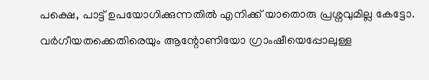പക്ഷെ, പാട്ട് ഉപയോഗിക്കുന്നതിൽ എനിക്ക് യാതൊരു പ്രശ്നവുമില്ല കേട്ടോ. വർഗീയതക്കെതിരെയും ആന്റോണിയോ ഗ്രാംഷീയെപ്പോലുള്ള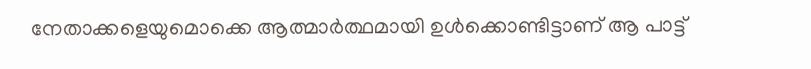നേതാക്കളെയുമൊക്കെ ആത്മാർത്ഥമായി ഉൾക്കൊണ്ടിട്ടാണ് ആ പാട്ട്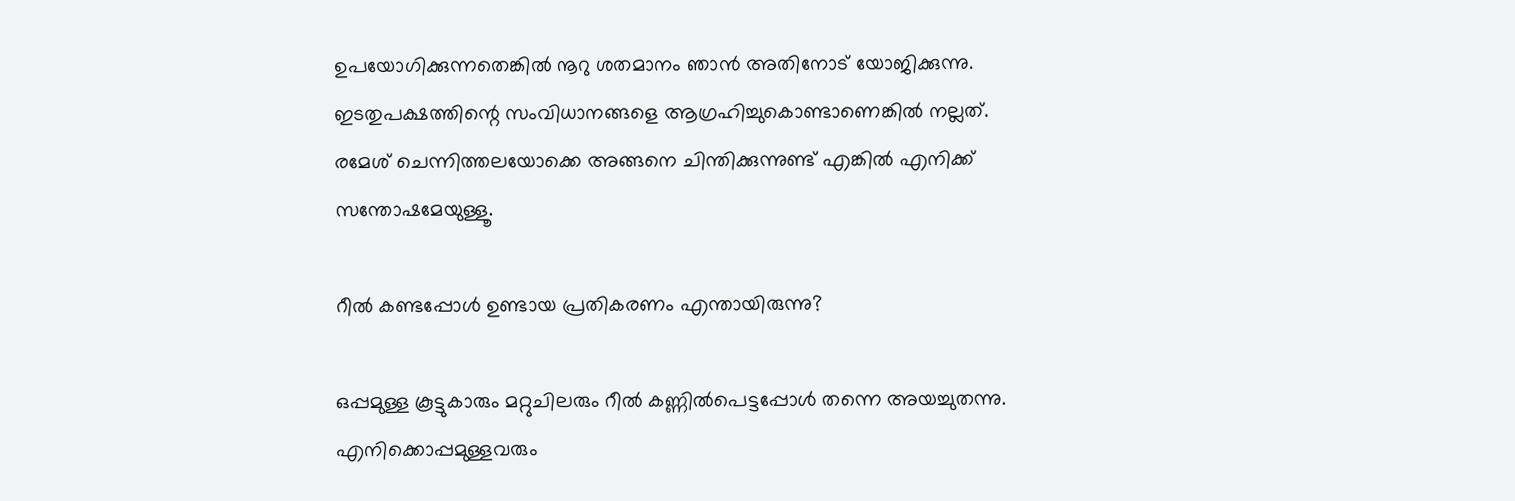ഉപയോഗിക്കുന്നതെങ്കിൽ നൂറു ശതമാനം ഞാൻ അതിനോട് യോജിക്കുന്നു. ഇടതുപക്ഷത്തിന്റെ സംവിധാനങ്ങളെ ആഗ്രഹിച്ചുകൊണ്ടാണെങ്കിൽ നല്ലത്. രമേശ് ചെന്നിത്തലയോക്കെ അങ്ങനെ ചിന്തിക്കുന്നുണ്ട് എങ്കിൽ എനിക്ക് സന്തോഷമേയുള്ളൂ.

റീൽ കണ്ടപ്പോൾ ഉണ്ടായ പ്രതികരണം എന്തായിരുന്നു?

ഒപ്പമുള്ള കൂട്ടുകാരും മറ്റുചിലരും റീൽ കണ്ണിൽപെട്ടപ്പോൾ തന്നെ അയച്ചുതന്നു. എനിക്കൊപ്പമുള്ളവരും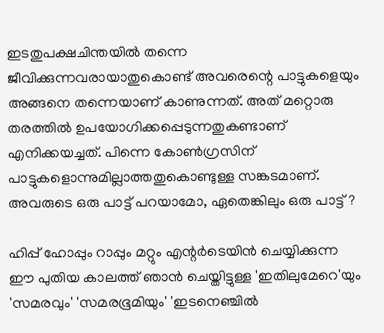ഇടതുപക്ഷചിന്തയിൽ തന്നെ ജീവിക്കുന്നവരായാതുകൊണ്ട് അവരെന്റെ പാട്ടുകളെയും അങ്ങനെ തന്നെയാണ് കാണുന്നത്. അത് മറ്റൊരു തരത്തിൽ ഉപയോഗിക്കപ്പെടുന്നതുകണ്ടാണ് എനിക്കയച്ചത്. പിന്നെ കോൺഗ്രസിന് പാട്ടുകളൊന്നുമില്ലാത്തതുകൊണ്ടുള്ള സങ്കടമാണ്. അവരുടെ ഒരു പാട്ട് പറയാമോ, ഏതെങ്കിലും ഒരു പാട്ട്?

ഹിപ്പ് ഹോപ്പും റാപ്പും മറ്റും എന്റർടെയിൻ ചെയ്യിക്കുന്ന ഈ പുതിയ കാലത്ത് ഞാൻ ചെയ്തിട്ടുള്ള 'ഇതിലുമേറെ'യും 'സമരവും' 'സമരഭൂമിയും' 'ഇടനെഞ്ചിൽ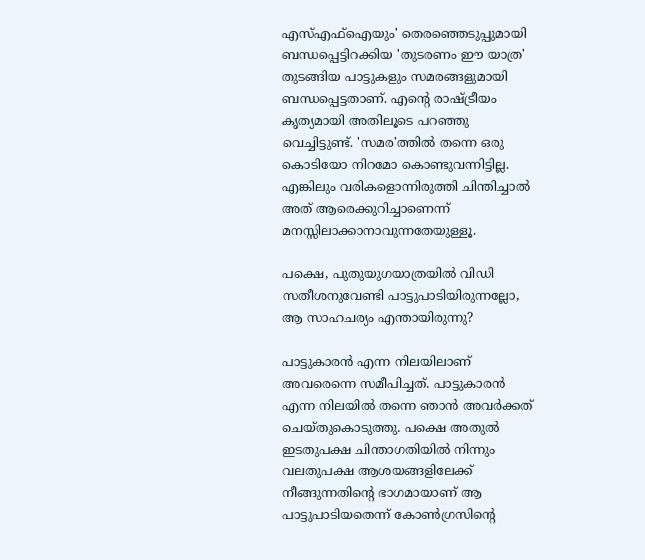എസ്എഫ്ഐയും' തെരഞ്ഞെടുപ്പുമായി ബന്ധപ്പെട്ടിറക്കിയ 'തുടരണം ഈ യാത്ര' തുടങ്ങിയ പാട്ടുകളും സമരങ്ങളുമായി ബന്ധപ്പെട്ടതാണ്. എന്റെ രാഷ്ട്രീയം കൃത്യമായി അതിലൂടെ പറഞ്ഞു വെച്ചിട്ടുണ്ട്. 'സമര'ത്തിൽ തന്നെ ഒരു കൊടിയോ നിറമോ കൊണ്ടുവന്നിട്ടില്ല. എങ്കിലും വരികളൊന്നിരുത്തി ചിന്തിച്ചാൽ അത് ആരെക്കുറിച്ചാണെന്ന് മനസ്സിലാക്കാനാവുന്നതേയുള്ളൂ.

പക്ഷെ, പുതുയുഗയാത്രയിൽ വിഡി സതീശനുവേണ്ടി പാട്ടുപാടിയിരുന്നല്ലോ, ആ സാഹചര്യം എന്തായിരുന്നു?

പാട്ടുകാരൻ എന്ന നിലയിലാണ് അവരെന്നെ സമീപിച്ചത്. പാട്ടുകാരൻ എന്ന നിലയിൽ തന്നെ ഞാൻ അവർക്കത് ചെയ്തുകൊടുത്തു. പക്ഷെ അതുൽ ഇടതുപക്ഷ ചിന്താഗതിയിൽ നിന്നും വലതുപക്ഷ ആശയങ്ങളിലേക്ക് നീങ്ങുന്നതിന്റെ ഭാഗമായാണ് ആ പാട്ടുപാടിയതെന്ന് കോൺഗ്രസിന്റെ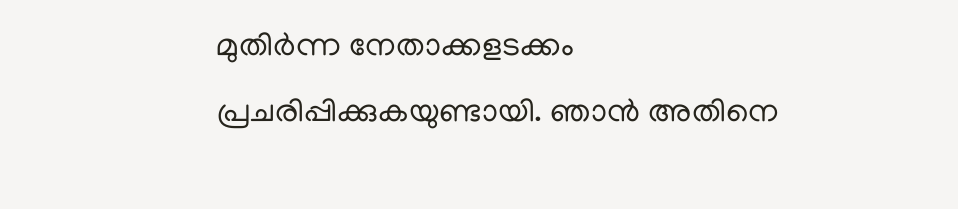മുതിർന്ന നേതാക്കളടക്കം പ്രചരിപ്പിക്കുകയുണ്ടായി. ഞാൻ അതിനെ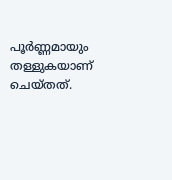പൂർണ്ണമായും തള്ളുകയാണ് ചെയ്തത്.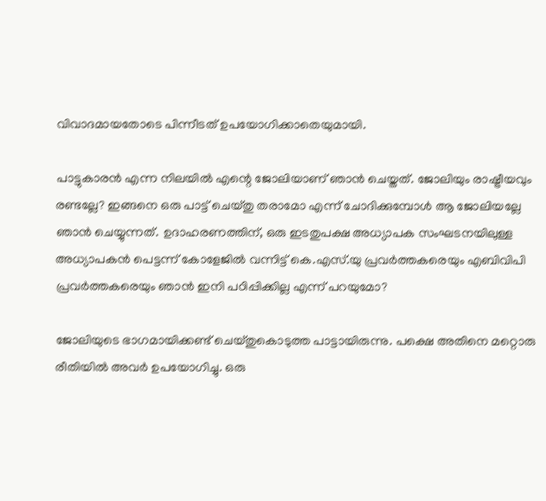വിവാദമായതോടെ പിന്നീടത് ഉപയോഗിക്കാതെയുമായി.

പാട്ടുകാരൻ എന്ന നിലയിൽ എന്റെ ജോലിയാണ് ഞാൻ ചെയ്തത്. ജോലിയും രാഷ്ട്രീയവും രണ്ടല്ലേ? ഇങ്ങനെ ഒരു പാട്ട് ചെയ്തു തരാമോ എന്ന് ചോദിക്കുമ്പോൾ ആ ജോലിയല്ലേ ഞാൻ ചെയ്യുന്നത്. ഉദാഹരണത്തിന്, ഒരു ഇടതുപക്ഷ അധ്യാപക സംഘടനയിലുള്ള അധ്യാപകൻ പെട്ടന്ന് കോളേജിൽ വന്നിട്ട് കെ.എസ്.യു പ്രവർത്തകരെയും എബിവിപി പ്രവർത്തകരെയും ഞാൻ ഇനി പഠിപ്പിക്കില്ല എന്ന് പറയുമോ?

ജോലിയുടെ ഭാഗമായിക്കണ്ട് ചെയ്തുകൊടുത്ത പാട്ടായിരുന്നു. പക്ഷെ അതിനെ മറ്റൊരു രീതിയിൽ അവർ ഉപയോഗിച്ചു. ഒരു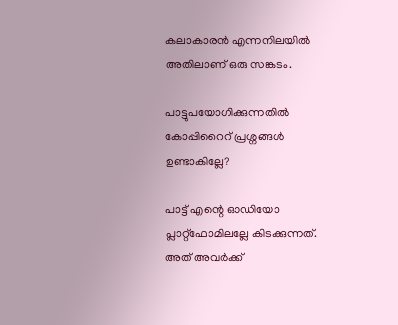കലാകാരൻ എന്നനിലയിൽ അതിലാണ് ഒരു സങ്കടം.

പാട്ടുപയോഗിക്കുന്നതിൽ കോപ്പിറൈറ് പ്രശ്നങ്ങൾ ഉണ്ടാകില്ലേ?

പാട്ട് എന്റെ ഓഡിയോ പ്ലാറ്റ്ഫോമിലല്ലേ കിടക്കുന്നത്. അത് അവർക്ക്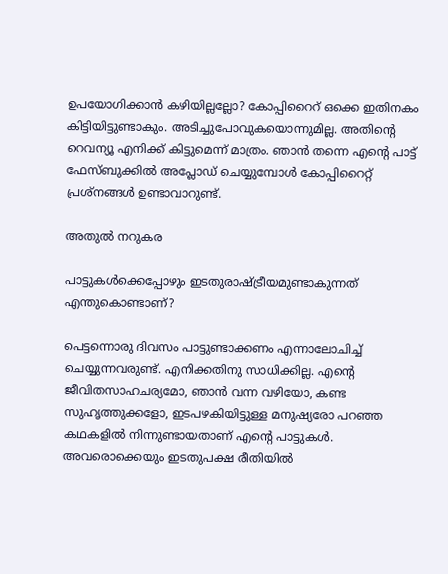ഉപയോഗിക്കാൻ കഴിയില്ലല്ലോ? കോപ്പിറൈറ് ഒക്കെ ഇതിനകം കിട്ടിയിട്ടുണ്ടാകും. അടിച്ചുപോവുകയൊന്നുമില്ല. അതിന്റെ റെവന്യൂ എനിക്ക് കിട്ടുമെന്ന് മാത്രം. ഞാൻ തന്നെ എന്റെ പാട്ട് ഫേസ്ബുക്കിൽ അപ്ലോഡ് ചെയ്യുമ്പോൾ കോപ്പിറൈറ്റ് പ്രശ്നങ്ങൾ ഉണ്ടാവാറുണ്ട്.

അതുൽ നറുകര

പാട്ടുകൾക്കെപ്പോഴും ഇടതുരാഷ്ട്രീയമുണ്ടാകുന്നത് എന്തുകൊണ്ടാണ്?

പെട്ടന്നൊരു ദിവസം പാട്ടുണ്ടാക്കണം എന്നാലോചിച്ച് ചെയ്യുന്നവരുണ്ട്. എനിക്കതിനു സാധിക്കില്ല. എന്റെ ജീവിതസാഹചര്യമോ, ഞാൻ വന്ന വഴിയോ, കണ്ട സുഹൃത്തുക്കളോ, ഇടപഴകിയിട്ടുള്ള മനുഷ്യരോ പറഞ്ഞ കഥകളിൽ നിന്നുണ്ടായതാണ് എന്റെ പാട്ടുകൾ. അവരൊക്കെയും ഇടതുപക്ഷ രീതിയിൽ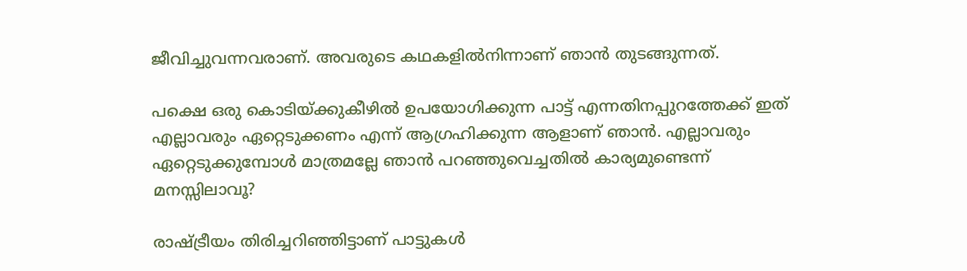ജീവിച്ചുവന്നവരാണ്. അവരുടെ കഥകളിൽനിന്നാണ് ഞാൻ തുടങ്ങുന്നത്.

പക്ഷെ ഒരു കൊടിയ്ക്കുകീഴിൽ ഉപയോഗിക്കുന്ന പാട്ട് എന്നതിനപ്പുറത്തേക്ക് ഇത് എല്ലാവരും ഏറ്റെടുക്കണം എന്ന് ആഗ്രഹിക്കുന്ന ആളാണ് ഞാൻ. എല്ലാവരും ഏറ്റെടുക്കുമ്പോൾ മാത്രമല്ലേ ഞാൻ പറഞ്ഞുവെച്ചതിൽ കാര്യമുണ്ടെന്ന് മനസ്സിലാവൂ?

രാഷ്ട്രീയം തിരിച്ചറിഞ്ഞിട്ടാണ് പാട്ടുകൾ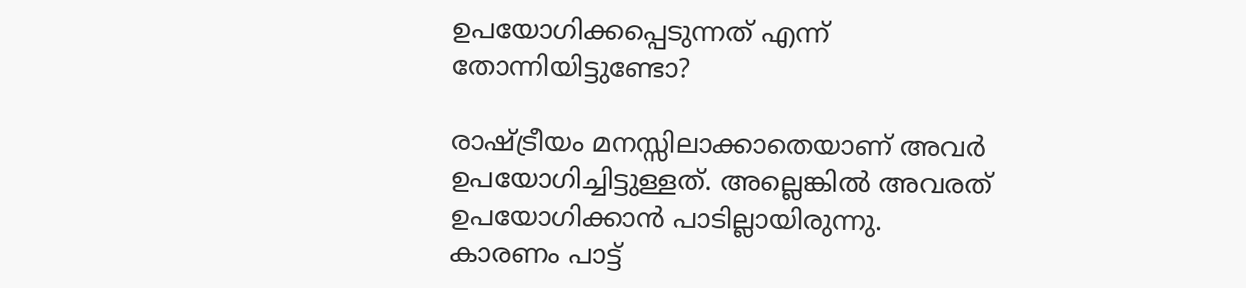ഉപയോഗിക്കപ്പെടുന്നത് എന്ന് തോന്നിയിട്ടുണ്ടോ?

രാഷ്ട്രീയം മനസ്സിലാക്കാതെയാണ് അവർ ഉപയോഗിച്ചിട്ടുള്ളത്. അല്ലെങ്കിൽ അവരത് ഉപയോഗിക്കാൻ പാടില്ലായിരുന്നു. കാരണം പാട്ട്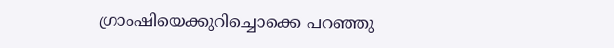ഗ്രാംഷിയെക്കുറിച്ചൊക്കെ പറഞ്ഞു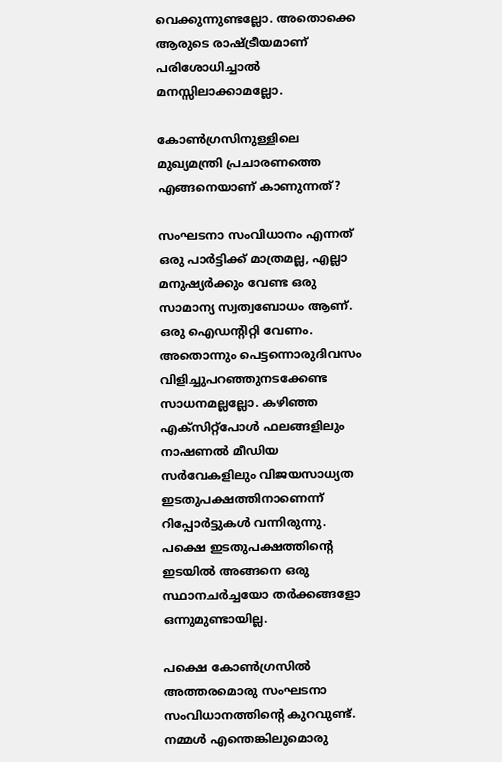വെക്കുന്നുണ്ടല്ലോ. അതൊക്കെ ആരുടെ രാഷ്ട്രീയമാണ് പരിശോധിച്ചാൽ മനസ്സിലാക്കാമല്ലോ.

കോൺഗ്രസിനുള്ളിലെ മുഖ്യമന്ത്രി പ്രചാരണത്തെ എങ്ങനെയാണ് കാണുന്നത്?

സംഘടനാ സംവിധാനം എന്നത് ഒരു പാർട്ടിക്ക് മാത്രമല്ല, എല്ലാ മനുഷ്യർക്കും വേണ്ട ഒരു സാമാന്യ സ്വത്വബോധം ആണ്. ഒരു ഐഡന്റിറ്റി വേണം. അതൊന്നും പെട്ടന്നൊരുദിവസം വിളിച്ചുപറഞ്ഞുനടക്കേണ്ട സാധനമല്ലല്ലോ. കഴിഞ്ഞ എക്സിറ്റ്പോൾ ഫലങ്ങളിലും നാഷണൽ മീഡിയ സർവേകളിലും വിജയസാധ്യത ഇടതുപക്ഷത്തിനാണെന്ന് റിപ്പോർട്ടുകൾ വന്നിരുന്നു. പക്ഷെ ഇടതുപക്ഷത്തിന്റെ ഇടയിൽ അങ്ങനെ ഒരു സ്ഥാനചർച്ചയോ തർക്കങ്ങളോ ഒന്നുമുണ്ടായില്ല.

പക്ഷെ കോൺഗ്രസിൽ അത്തരമൊരു സംഘടനാ സംവിധാനത്തിന്റെ കുറവുണ്ട്. നമ്മൾ എന്തെങ്കിലുമൊരു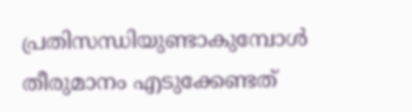പ്രതിസന്ധിയുണ്ടാകുമ്പോൾ തീരുമാനം എടുക്കേണ്ടത്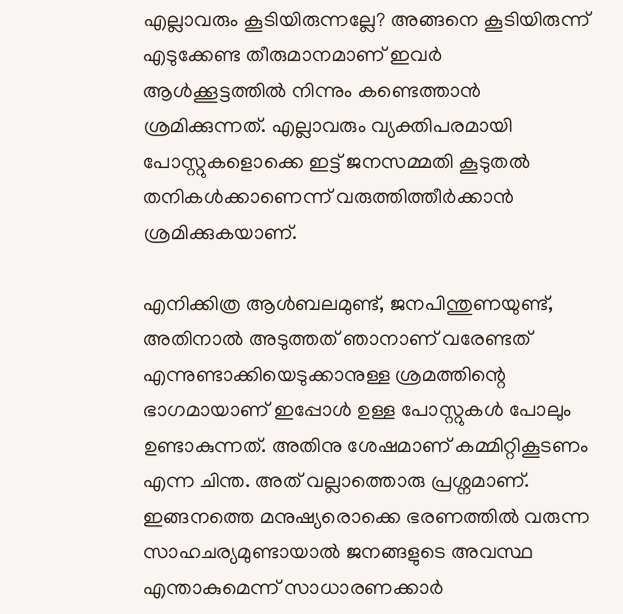എല്ലാവരും കൂടിയിരുന്നല്ലേ? അങ്ങനെ കൂടിയിരുന്ന് എടുക്കേണ്ട തീരുമാനമാണ് ഇവർ ആൾക്കൂട്ടത്തിൽ നിന്നും കണ്ടെത്താൻ ശ്രമിക്കുന്നത്. എല്ലാവരും വ്യക്തിപരമായി പോസ്റ്റുകളൊക്കെ ഇട്ട് ജനസമ്മതി കൂടുതൽ തനികൾക്കാണെന്ന് വരുത്തിത്തീർക്കാൻ ശ്രമിക്കുകയാണ്.

എനിക്കിത്ര ആൾബലമുണ്ട്, ജനപിന്തുണയുണ്ട്, അതിനാൽ അടുത്തത് ഞാനാണ് വരേണ്ടത് എന്നുണ്ടാക്കിയെടുക്കാനുള്ള ശ്രമത്തിന്റെ ഭാഗമായാണ് ഇപ്പോൾ ഉള്ള പോസ്റ്റുകൾ പോലും ഉണ്ടാകുന്നത്. അതിനു ശേഷമാണ് കമ്മിറ്റികൂടണം എന്ന ചിന്ത. അത് വല്ലാത്തൊരു പ്രശ്നമാണ്. ഇങ്ങനത്തെ മനുഷ്യരൊക്കെ ഭരണത്തിൽ വരുന്ന സാഹചര്യമുണ്ടായാൽ ജനങ്ങളുടെ അവസ്ഥ എന്താകുമെന്ന് സാധാരണക്കാർ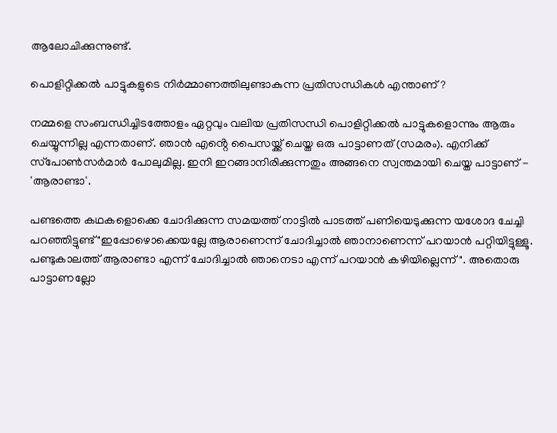ആലോചിക്കുന്നുണ്ട്.

പൊളിറ്റിക്കൽ പാട്ടുകളുടെ നിർമ്മാണത്തിലുണ്ടാകുന്ന പ്രതിസന്ധികൾ എന്താണ്?

നമ്മളെ സംബന്ധിച്ചിടത്തോളം ഏറ്റവും വലിയ പ്രതിസന്ധി പൊളിറ്റിക്കൽ പാട്ടുകളൊന്നും ആരും ചെയ്യുന്നില്ല എന്നതാണ്. ഞാൻ എൻ്റെ പൈസയ്ക്ക് ചെയ്ത ഒരു പാട്ടാണത് (സമരം). എനിക്ക് സ്‌പോൺസർമാർ പോലുമില്ല. ഇനി ഇറങ്ങാനിരിക്കുന്നതും അങ്ങനെ സ്വന്തമായി ചെയ്ത പാട്ടാണ് - 'ആരാണ്ടാ'.

പണ്ടത്തെ കഥകളൊക്കെ ചോദിക്കുന്ന സമയത്ത് നാട്ടിൽ പാടത്ത് പണിയെടുക്കുന്ന യശോദ ചേച്ചി പറഞ്ഞിട്ടുണ്ട് "ഇപ്പോഴൊക്കെയല്ലേ ആരാണെന്ന് ചോദിച്ചാൽ ഞാനാണെന്ന് പറയാൻ പറ്റിയിട്ടുള്ളൂ. പണ്ടുകാലത്ത് ആരാണ്ടാ എന്ന് ചോദിച്ചാൽ ഞാനെടാ എന്ന് പറയാൻ കഴിയില്ലെന്ന്". അതൊരു പാട്ടാണല്ലോ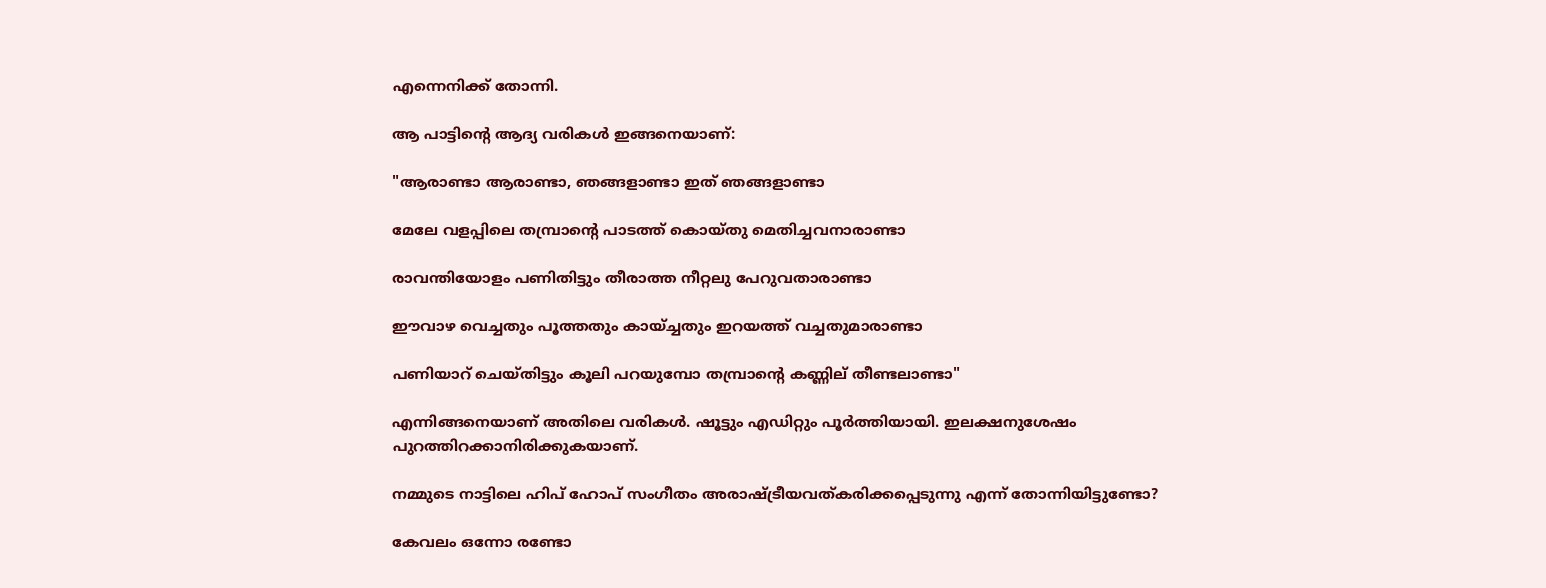എന്നെനിക്ക് തോന്നി.

ആ പാട്ടിൻ്റെ ആദ്യ വരികൾ ഇങ്ങനെയാണ്:

"ആരാണ്ടാ ആരാണ്ടാ, ഞങ്ങളാണ്ടാ ഇത് ഞങ്ങളാണ്ടാ

മേലേ വളപ്പിലെ തമ്പ്രാന്റെ പാടത്ത് കൊയ്തു മെതിച്ചവനാരാണ്ടാ

രാവന്തിയോളം പണിതിട്ടും തീരാത്ത നീറ്റലു പേറുവതാരാണ്ടാ

ഈവാഴ വെച്ചതും പൂത്തതും കായ്ച്ചതും ഇറയത്ത് വച്ചതുമാരാണ്ടാ

പണിയാറ് ചെയ്തിട്ടും കൂലി പറയുമ്പോ തമ്പ്രാന്റെ കണ്ണില് തീണ്ടലാണ്ടാ"

എന്നിങ്ങനെയാണ് അതിലെ വരികൾ. ഷൂട്ടും എഡിറ്റും പൂർത്തിയായി. ഇലക്ഷനുശേഷം പുറത്തിറക്കാനിരിക്കുകയാണ്.

നമ്മുടെ നാട്ടിലെ ഹിപ് ഹോപ് സംഗീതം അരാഷ്ട്രീയവത്കരിക്കപ്പെടുന്നു എന്ന് തോന്നിയിട്ടുണ്ടോ?

കേവലം ഒന്നോ രണ്ടോ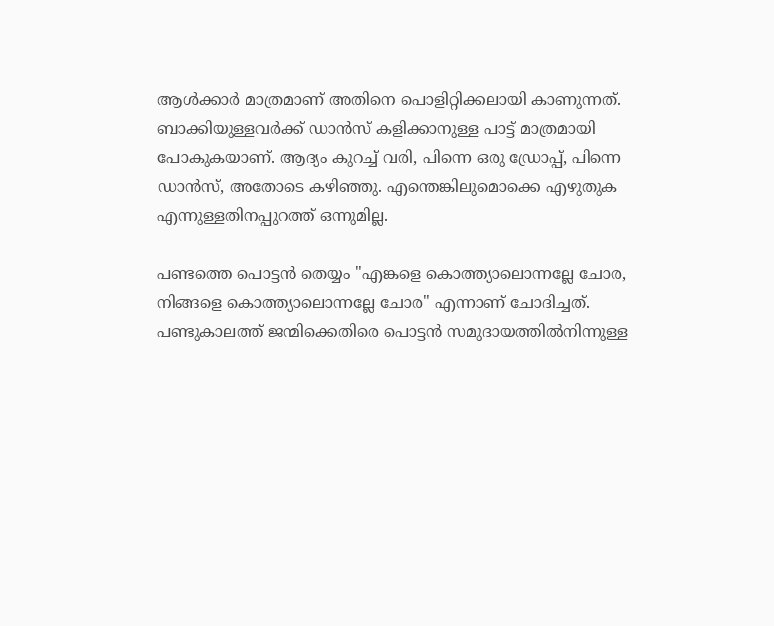ആൾക്കാർ മാത്രമാണ് അതിനെ പൊളിറ്റിക്കലായി കാണുന്നത്. ബാക്കിയുള്ളവർക്ക് ഡാൻസ് കളിക്കാനുള്ള പാട്ട് മാത്രമായി പോകുകയാണ്. ആദ്യം കുറച്ച് വരി, പിന്നെ ഒരു ഡ്രോപ്പ്, പിന്നെ ഡാൻസ്, അതോടെ കഴിഞ്ഞു. എന്തെങ്കിലുമൊക്കെ എഴുതുക എന്നുള്ളതിനപ്പുറത്ത് ഒന്നുമില്ല.

പണ്ടത്തെ പൊട്ടൻ തെയ്യം "എങ്കളെ കൊത്ത്യാലൊന്നല്ലേ ചോര, നിങ്ങളെ കൊത്ത്യാലൊന്നല്ലേ ചോര" എന്നാണ് ചോദിച്ചത്. പണ്ടുകാലത്ത് ജന്മിക്കെതിരെ പൊട്ടൻ സമുദായത്തിൽനിന്നുള്ള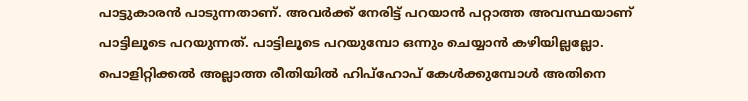പാട്ടുകാരൻ പാടുന്നതാണ്. അവർക്ക് നേരിട്ട് പറയാൻ പറ്റാത്ത അവസ്ഥയാണ് പാട്ടിലൂടെ പറയുന്നത്. പാട്ടിലൂടെ പറയുമ്പോ ഒന്നും ചെയ്യാൻ കഴിയില്ലല്ലോ. പൊളിറ്റിക്കൽ അല്ലാത്ത രീതിയിൽ ഹിപ്ഹോപ് കേൾക്കുമ്പോൾ അതിനെ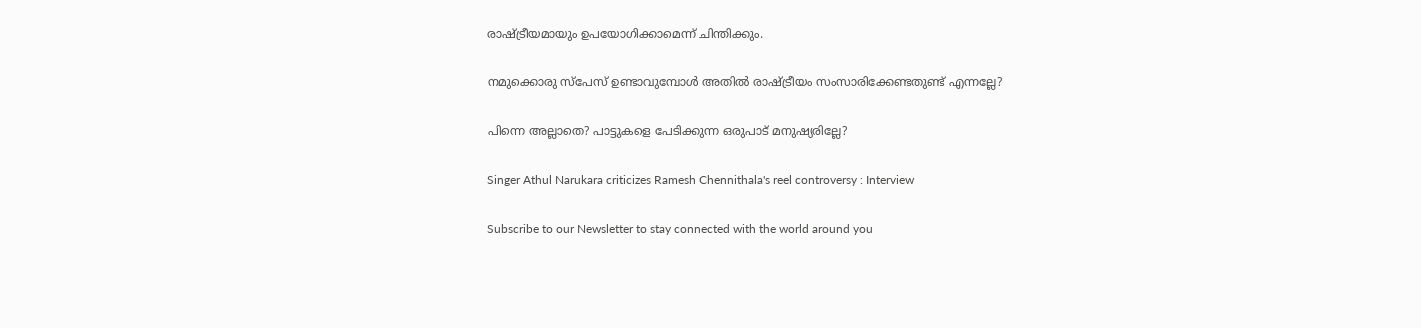രാഷ്ട്രീയമായും ഉപയോഗിക്കാമെന്ന് ചിന്തിക്കും.

നമുക്കൊരു സ്പേസ് ഉണ്ടാവുമ്പോൾ അതിൽ രാഷ്ട്രീയം സംസാരിക്കേണ്ടതുണ്ട് എന്നല്ലേ?

പിന്നെ അല്ലാതെ? പാട്ടുകളെ പേടിക്കുന്ന ഒരുപാട് മനുഷ്യരില്ലേ?

Singer Athul Narukara criticizes Ramesh Chennithala's reel controversy : Interview

Subscribe to our Newsletter to stay connected with the world around you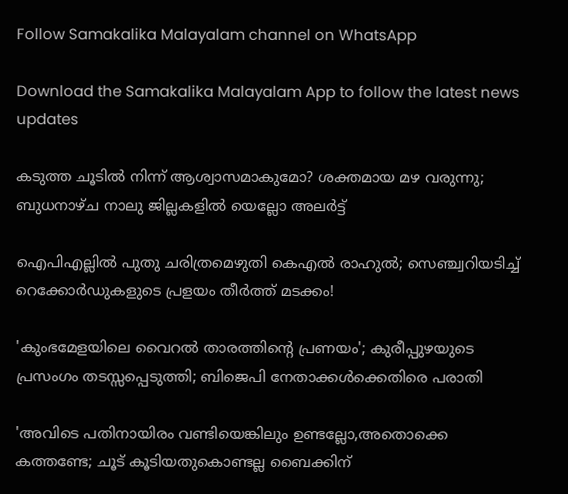Follow Samakalika Malayalam channel on WhatsApp

Download the Samakalika Malayalam App to follow the latest news updates

കടുത്ത ചൂടില്‍ നിന്ന് ആശ്വാസമാകുമോ? ശക്തമായ മഴ വരുന്നു; ബുധനാഴ്ച നാലു ജില്ലകളില്‍ യെല്ലോ അലര്‍ട്ട്

ഐപിഎല്ലില്‍ പുതു ചരിത്രമെഴുതി കെഎല്‍ രാഹുല്‍; സെഞ്ച്വറിയടിച്ച് റെക്കോര്‍ഡുകളുടെ പ്രളയം തീര്‍ത്ത് മടക്കം!

'കുംഭമേളയിലെ വൈറല്‍ താരത്തിന്റെ പ്രണയം'; കുരീപ്പുഴയുടെ പ്രസംഗം തടസ്സപ്പെടുത്തി; ബിജെപി നേതാക്കള്‍ക്കെതിരെ പരാതി

'അവിടെ പതിനായിരം വണ്ടിയെങ്കിലും ഉണ്ടല്ലോ,അതൊക്കെ കത്തണ്ടേ; ചൂട് കൂടിയതുകൊണ്ടല്ല ബൈക്കിന്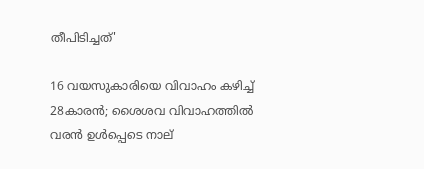തീപിടിച്ചത്'

16 വയസുകാരിയെ വിവാഹം കഴിച്ച് 28കാരന്‍; ശൈശവ വിവാഹത്തില്‍ വരന്‍ ഉള്‍പ്പെടെ നാല്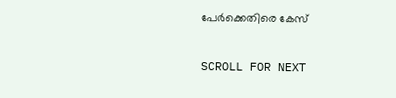പേര്‍ക്കെതിരെ കേസ്

SCROLL FOR NEXT